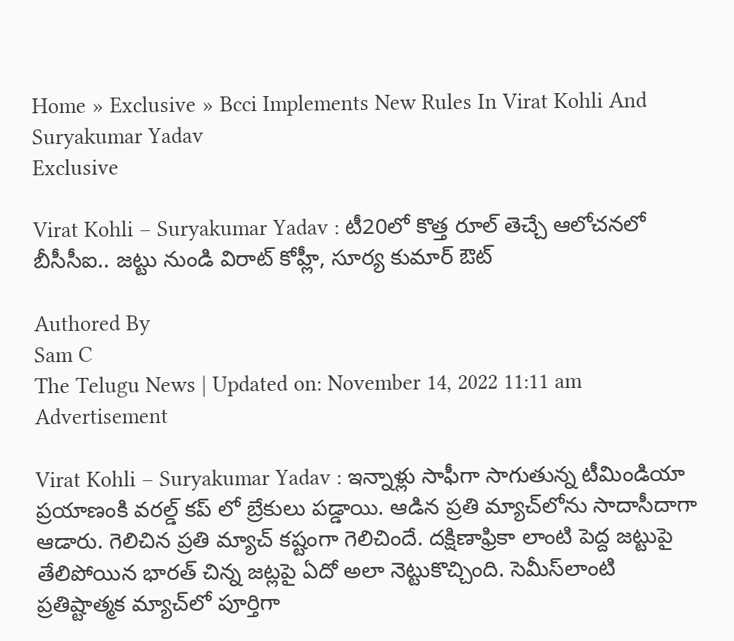Home » Exclusive » Bcci Implements New Rules In Virat Kohli And Suryakumar Yadav
Exclusive

Virat Kohli – Suryakumar Yadav : టీ20లో కొత్త రూల్ తెచ్చే ఆలోచ‌న‌లో బీసీసీఐ.. జ‌ట్టు నుండి విరాట్ కోహ్లీ, సూర్య కుమార్ ఔట్

Authored By
Sam C
The Telugu News | Updated on: November 14, 2022 11:11 am
Advertisement

Virat Kohli – Suryakumar Yadav : ఇన్నాళ్లు సాఫీగా సాగుతున్న టీమిండియా ప్ర‌యాణంకి వ‌ర‌ల్డ్ క‌ప్ లో బ్రేకులు ప‌డ్డాయి. ఆడిన ప్ర‌తి మ్యాచ్‌లోను సాదాసీదాగా ఆడారు. గెలిచిన ప్ర‌తి మ్యాచ్ క‌ష్టంగా గెలిచిందే. ద‌క్షిణాఫ్రికా లాంటి పెద్ద జ‌ట్టుపై తేలిపోయిన భార‌త్ చిన్న జ‌ట్ల‌పై ఏదో అలా నెట్టుకొచ్చింది. సెమీస్‌లాంటి ప్ర‌తిష్టాత్మ‌క మ్యాచ్‌లో పూర్తిగా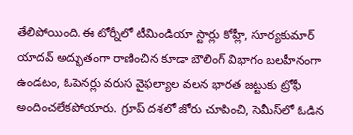తేలిపోయింది.ఈ టోర్నీలో టీమిండియా స్టార్లు కోహ్లీ, సూర్యకుమార్ యాదవ్ అద్భుతంగా రాణించిన కూడా బౌలింగ్ విభాగం బలహీనంగా ఉండటం, ఓపెనర్లు వరుస వైఫల్యాల వ‌ల‌న భారత జట్టుకు ట్రోఫీ అందించలేకపోయారు. గ్రూప్ దశలో జోరు చూపించి, సెమీస్‌లో ఓడిన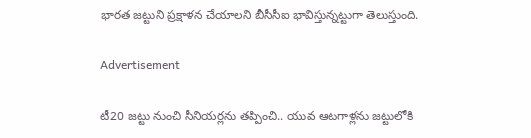భారత జట్టుని ప్ర‌క్షాళ‌న చేయాల‌ని బీసీసీఐ భావిస్తున్న‌ట్టుగా తెలుస్తుంది.

Advertisement

టీ20 జట్టు నుంచి సీనియర్లను తప్పించి.. యువ ఆటగాళ్లను జట్టులోకి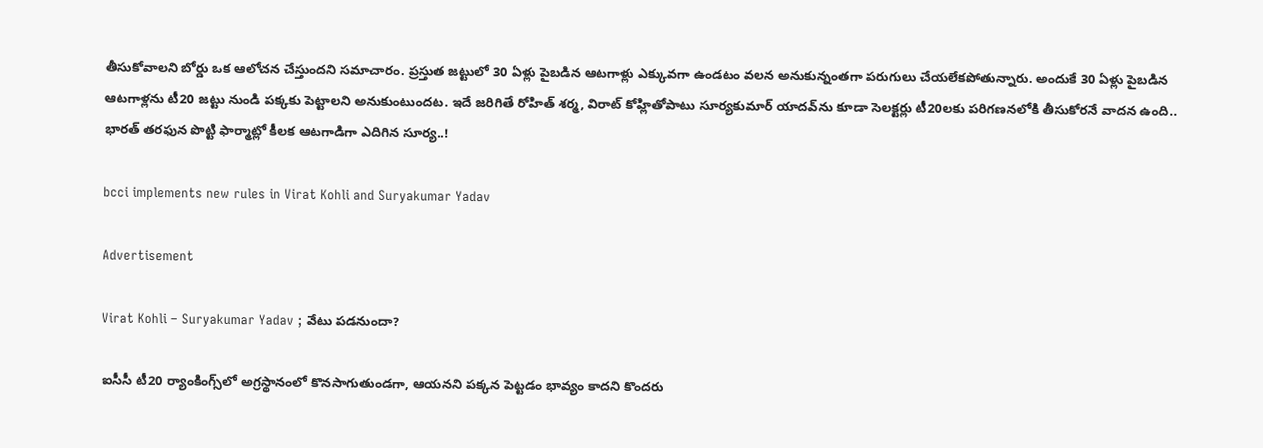తీసుకోవాలని బోర్డు ఒక ఆలోచ‌న చేస్తుంద‌ని సమాచారం. ప్రస్తుత జట్టులో 30 ఏళ్లు పైబడిన ఆటగాళ్లు ఎక్కువగా ఉండటం వ‌ల‌న అనుకున్నంత‌గా ప‌రుగులు చేయ‌లేక‌పోతున్నారు. అందుకే 30 ఏళ్లు పైబడిన ఆటగాళ్లను టీ20 జట్టు నుండి ప‌క్క‌కు పెట్టాల‌ని అనుకుంటుంద‌ట‌. ఇదే జ‌రిగితే రోహిత్ శర్మ, విరాట్ కోహ్లితోపాటు సూర్యకుమార్ యాదవ్‌ను కూడా సెలక్టర్లు టీ20లకు పరిగణనలోకి తీసుకోరనే వాద‌న ఉంది.. భారత్ తరఫున పొట్టి ఫార్మాట్లో కీలక ఆటగాడిగా ఎదిగిన సూర్య..!

bcci implements new rules in Virat Kohli and Suryakumar Yadav

Advertisement

Virat Kohli – Suryakumar Yadav ; వేటు ప‌డ‌నుందా?

ఐసీసీ టీ20 ర్యాంకింగ్స్‌లో అగ్రస్థానంలో కొనసాగుతుండ‌గా, ఆయ‌న‌ని ప‌క్క‌న పెట్ట‌డం భావ్యం కాద‌ని కొంద‌రు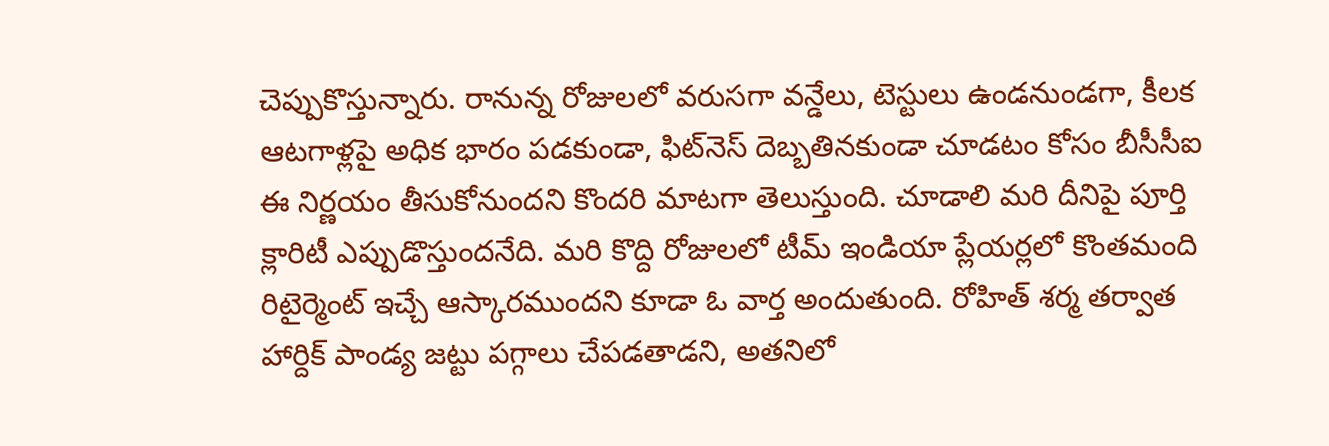చెప్పుకొస్తున్నారు. రానున్న రోజుల‌లో వ‌రుస‌గా వన్డేలు, టెస్టులు ఉండ‌నుండ‌గా, కీల‌క ఆట‌గాళ్ల‌పై అధిక భారం ప‌డ‌కుండా, ఫిట్‌నెస్ దెబ్బతినకుండా చూడటం కోసం బీసీసీఐ ఈ నిర్ణయం తీసుకోనుందని కొందరి మాట‌గా తెలుస్తుంది. చూడాలి మ‌రి దీనిపై పూర్తి క్లారిటీ ఎప్పుడొస్తుంద‌నేది. మ‌రి కొద్ది రోజుల‌లో టీమ్‌ ఇండియా ప్లేయర్లలో కొంతమంది రిటైర్మెంట్ ఇచ్చే ఆస్కారముందని కూడా ఓ వార్త అందుతుంది. రోహిత్‌ శర్మ తర్వాత హార్దిక్‌ పాండ్య జట్టు ప‌గ్గాలు చేప‌డ‌తాడ‌ని, అత‌నిలో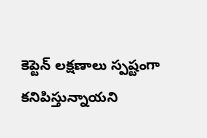కెప్టెన్ ల‌క్ష‌ణాలు స్ప‌ష్టంగా క‌నిపిస్తున్నాయ‌ని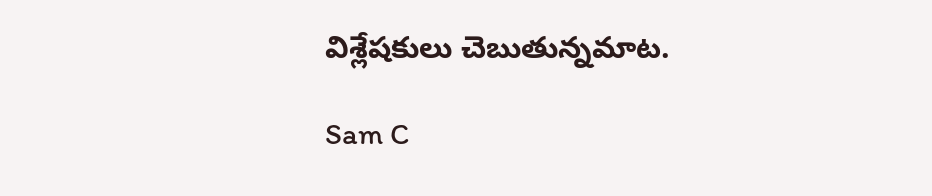విశ్లేష‌కులు చెబుతున్న‌మాట‌.

Sam C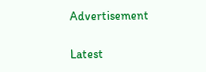Advertisement

Latest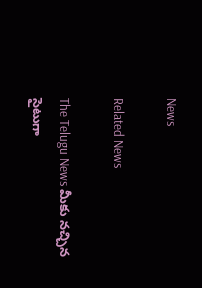News

Related News

The Telugu News మీకు నచ్చిన సైటుగా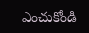ఎంచుకోండి